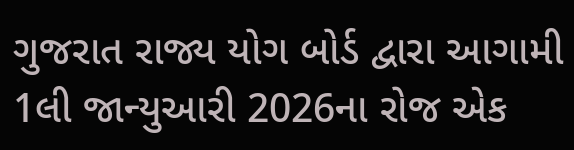ગુજરાત રાજ્ય યોગ બોર્ડ દ્વારા આગામી 1લી જાન્યુઆરી 2026ના રોજ એક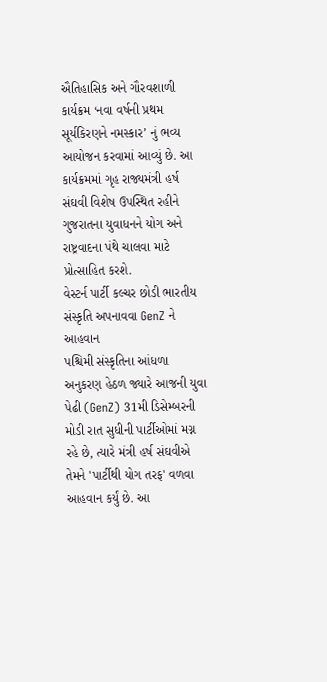ઐતિહાસિક અને ગૌરવશાળી કાર્યક્રમ ‘નવા વર્ષની પ્રથમ સૂર્યકિરણને નમસ્કાર’ નું ભવ્ય આયોજન કરવામાં આવ્યું છે. આ કાર્યક્રમમાં ગૃહ રાજ્યમંત્રી હર્ષ સંઘવી વિશેષ ઉપસ્થિત રહીને ગુજરાતના યુવાધનને યોગ અને રાષ્ટ્રવાદના પંથે ચાલવા માટે પ્રોત્સાહિત કરશે.
વેસ્ટર્ન પાર્ટી કલ્ચર છોડી ભારતીય સંસ્કૃતિ અપનાવવા GenZ ને આહવાન
પશ્ચિમી સંસ્કૃતિના આંધળા અનુકરણ હેઠળ જ્યારે આજની યુવા પેઢી (GenZ) 31મી ડિસેમ્બરની મોડી રાત સુધીની પાર્ટીઓમાં મગ્ન રહે છે, ત્યારે મંત્રી હર્ષ સંઘવીએ તેમને 'પાર્ટીથી યોગ તરફ' વળવા આહવાન કર્યું છે. આ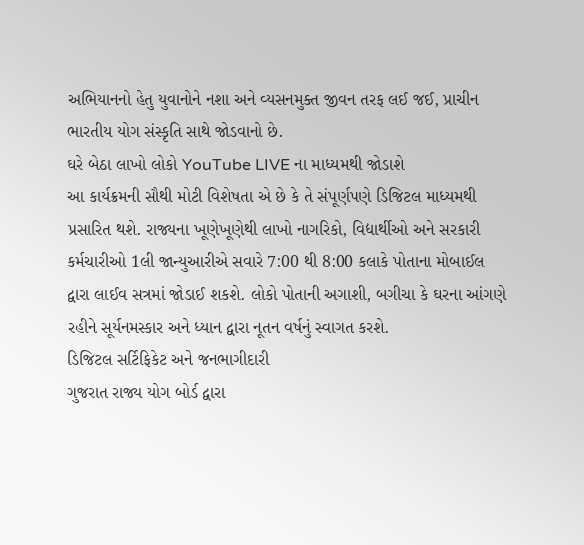અભિયાનનો હેતુ યુવાનોને નશા અને વ્યસનમુક્ત જીવન તરફ લઈ જઈ, પ્રાચીન ભારતીય યોગ સંસ્કૃતિ સાથે જોડવાનો છે.
ઘરે બેઠા લાખો લોકો YouTube LIVE ના માધ્યમથી જોડાશે
આ કાર્યક્રમની સૌથી મોટી વિશેષતા એ છે કે તે સંપૂર્ણપણે ડિજિટલ માધ્યમથી પ્રસારિત થશે. રાજ્યના ખૂણેખૂણેથી લાખો નાગરિકો, વિદ્યાર્થીઓ અને સરકારી કર્મચારીઓ 1લી જાન્યુઆરીએ સવારે 7:00 થી 8:00 કલાકે પોતાના મોબાઈલ દ્વારા લાઈવ સત્રમાં જોડાઈ શકશે. લોકો પોતાની અગાશી, બગીચા કે ઘરના આંગણે રહીને સૂર્યનમસ્કાર અને ધ્યાન દ્વારા નૂતન વર્ષનું સ્વાગત કરશે.
ડિજિટલ સર્ટિફિકેટ અને જનભાગીદારી
ગુજરાત રાજ્ય યોગ બોર્ડ દ્વારા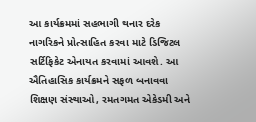આ કાર્યક્રમમાં સહભાગી થનાર દરેક નાગરિકને પ્રોત્સાહિત કરવા માટે ડિજિટલ સર્ટિફિકેટ એનાયત કરવામાં આવશે. આ ઐતિહાસિક કાર્યક્રમને સફળ બનાવવા શિક્ષણ સંસ્થાઓ, રમતગમત એકેડમી અને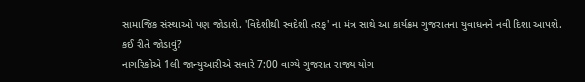સામાજિક સંસ્થાઓ પણ જોડાશે. 'વિદેશીથી સ્વદેશી તરફ' ના મંત્ર સાથે આ કાર્યક્રમ ગુજરાતના યુવાધનને નવી દિશા આપશે.
કઈ રીતે જોડાવું?
નાગરિકોએ 1લી જાન્યુઆરીએ સવારે 7:00 વાગ્યે ગુજરાત રાજ્ય યોગ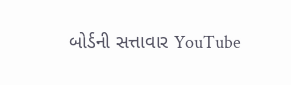બોર્ડની સત્તાવાર YouTube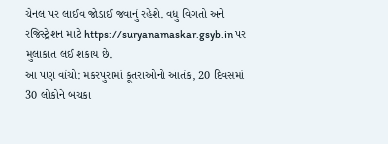ચેનલ પર લાઈવ જોડાઈ જવાનું રહેશે. વધુ વિગતો અને રજિસ્ટ્રેશન માટે https://suryanamaskar.gsyb.in પર મુલાકાત લઈ શકાય છે.
આ પણ વાંચો: મકરપુરામાં કૂતરાઓનો આતંક, 20 દિવસમાં 30 લોકોને બચકા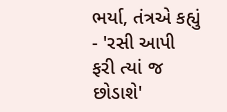ભર્યા, તંત્રએ કહ્યું - 'રસી આપી ફરી ત્યાં જ છોડાશે'